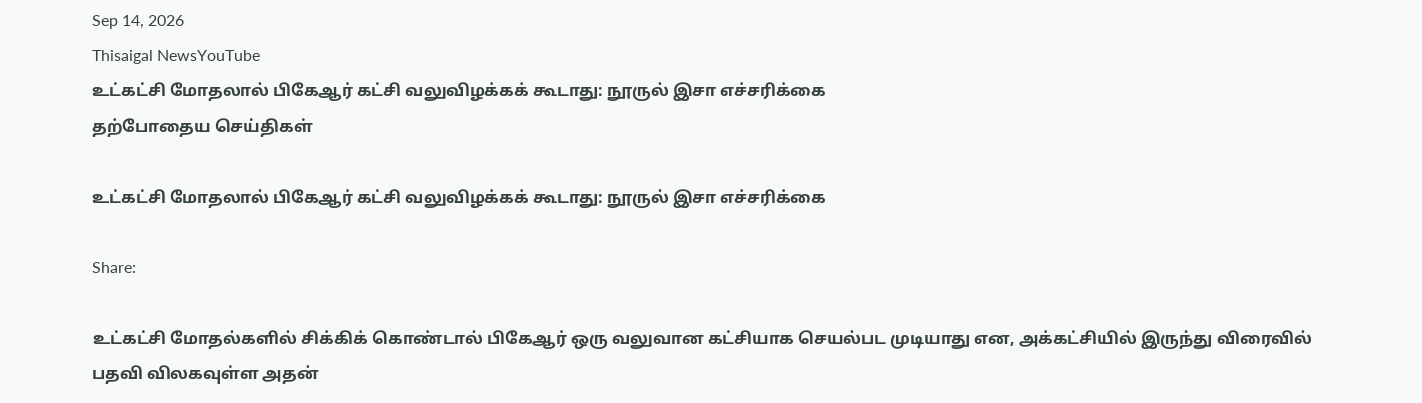Sep 14, 2026
Thisaigal NewsYouTube
உட்கட்சி மோதலால் பிகேஆர் கட்சி வலுவிழக்கக் கூடாது: நூருல் இசா எச்சரிக்கை
தற்போதைய செய்திகள்

உட்கட்சி மோதலால் பிகேஆர் கட்சி வலுவிழக்கக் கூடாது: நூருல் இசா எச்சரிக்கை

Share:

உட்கட்சி மோதல்களில் சிக்கிக் கொண்டால் பிகேஆர் ஒரு வலுவான கட்சியாக செயல்பட முடியாது என, அக்கட்சியில் இருந்து விரைவில் பதவி விலகவுள்ள அதன்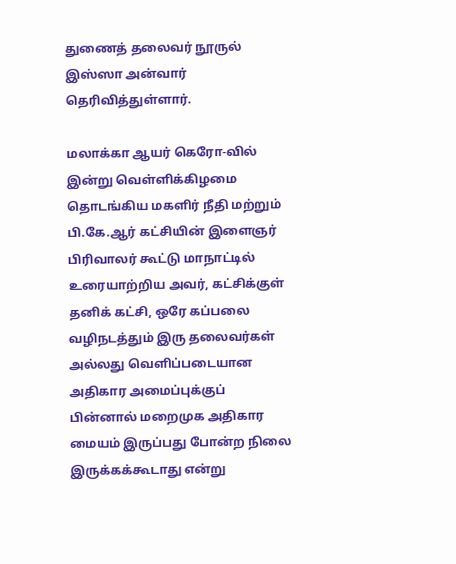துணைத் தலைவர் நூருல் இஸ்ஸா அன்வார் தெரிவித்துள்ளார்.

மலாக்கா ஆயர் கெரோ-வில் இன்று வெள்ளிக்கிழமை தொடங்கிய மகளிர் நீதி மற்றும் பி.கே.ஆர் கட்சியின் இளைஞர் பிரிவாலர் கூட்டு மாநாட்டில் உரையாற்றிய அவர், கட்சிக்குள் தனிக் கட்சி, ஒரே கப்பலை வழிநடத்தும் இரு தலைவர்கள் அல்லது வெளிப்படையான அதிகார அமைப்புக்குப் பின்னால் மறைமுக அதிகார மையம் இருப்பது போன்ற நிலை இருக்கக்கூடாது என்று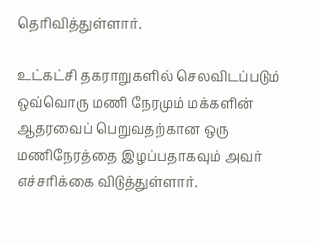தெரிவித்துள்ளார்.

உட்கட்சி தகராறுகளில் செலவிடப்படும் ஒவ்வொரு மணி நேரமும் மக்களின் ஆதரவைப் பெறுவதற்கான ஒரு மணிநேரத்தை இழப்பதாகவும் அவர் எச்சரிக்கை விடுத்துள்ளார்.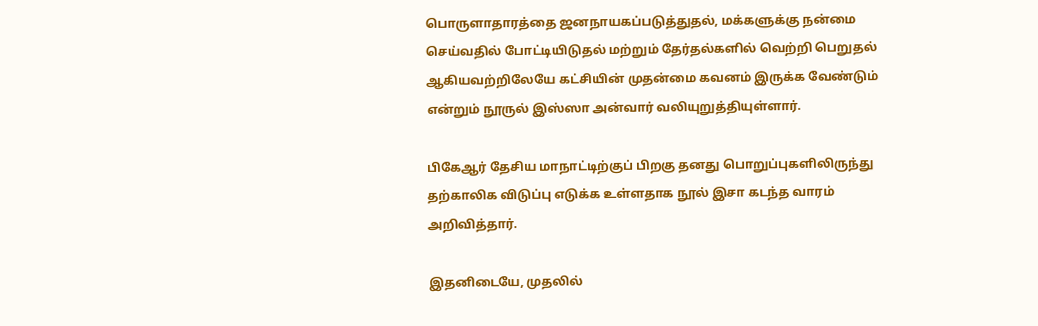பொருளாதாரத்தை ஜனநாயகப்படுத்துதல், மக்களுக்கு நன்மை செய்வதில் போட்டியிடுதல் மற்றும் தேர்தல்களில் வெற்றி பெறுதல் ஆகியவற்றிலேயே கட்சியின் முதன்மை கவனம் இருக்க வேண்டும் என்றும் நூருல் இஸ்ஸா அன்வார் வலியுறுத்தியுள்ளார்.

பிகேஆர் தேசிய மாநாட்டிற்குப் பிறகு தனது பொறுப்புகளிலிருந்து தற்காலிக விடுப்பு எடுக்க உள்ளதாக நூல் இசா கடந்த வாரம் அறிவித்தார்.

இதனிடையே, முதலில்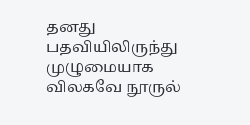தனது பதவியிலிருந்து முழுமையாக விலகவே நூருல்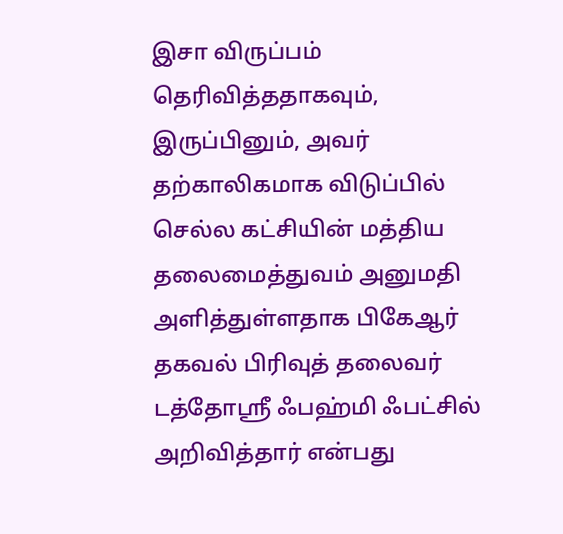இசா விருப்பம் தெரிவித்ததாகவும், இருப்பினும், அவர் தற்காலிகமாக விடுப்பில் செல்ல கட்சியின் மத்திய தலைமைத்துவம் அனுமதி அளித்துள்ளதாக பிகேஆர் தகவல் பிரிவுத் தலைவர் டத்தோஸ்ரீ ஃபஹ்மி ஃபட்சில் அறிவித்தார் என்பது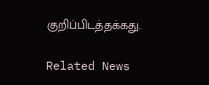குறிப்பிடத்தக்கது.

Related News